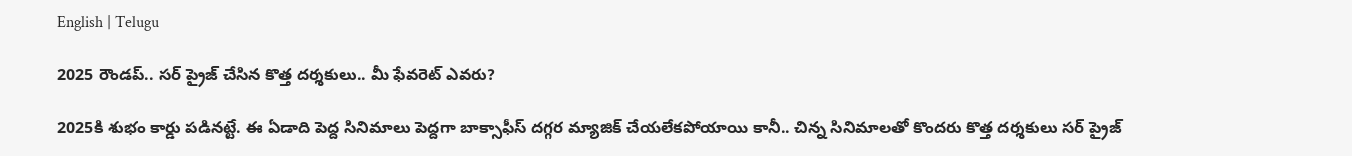English | Telugu

2025 రౌండప్.. సర్ ప్రైజ్ చేసిన కొత్త దర్శకులు.. మీ ఫేవరెట్ ఎవరు?

2025కి శుభం కార్డు పడినట్టే. ఈ ఏడాది పెద్ద సినిమాలు పెద్దగా బాక్సాఫీస్ దగ్గర మ్యాజిక్ చేయలేకపోయాయి కానీ.. చిన్న సినిమాలతో కొందరు కొత్త దర్శకులు సర్ ప్రైజ్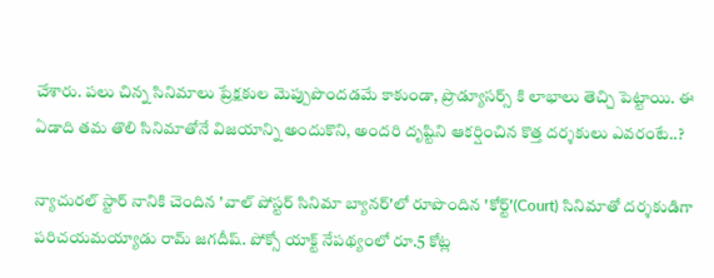చేశారు. పలు చిన్న సినిమాలు ప్రేక్షకుల మెప్పుపొందడమే కాకుండా, ప్రొడ్యూసర్స్ కి లాభాలు తెచ్చి పెట్టాయి. ఈ ఏడాది తమ తొలి సినిమాతోనే విజయాన్ని అందుకొని, అందరి దృష్టిని ఆకర్షించిన కొత్త దర్శకులు ఎవరంటే..?

న్యాచురల్ స్టార్ నానికి చెందిన 'వాల్ పోస్టర్ సినిమా బ్యానర్'లో రూపొందిన 'కోర్ట్'(Court) సినిమాతో దర్శకుడిగా పరిచయమయ్యాడు రామ్ జగదీష్. పోక్సో యాక్ట్ నేపథ్యంలో రూ.5 కోట్ల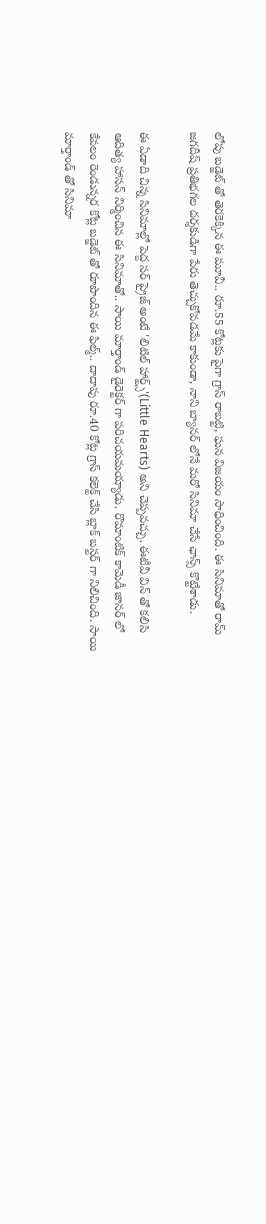లోపు బడ్జెట్ తో తెరకెక్కిన ఈ మూవీ.. రూ.55 కోట్లకు పైగా గ్రాస్ రాబట్టి, ఘన విజయం సాధించింది. ఈ సినిమాతో రామ్ జగదీష్ ప్రతిభగల దర్శకుడిగా పేరు తెచ్చుకోవడమే కాకుండా, నాని బ్యానర్ లోనే మరో సినిమా చేసే ఛాన్స్ కొట్టేశాడు.

ఈ ఏడాది చిన్న సినిమాల్లో పెద్ద సర్ ప్రైజ్ అంటే 'లిటిల్ హార్ట్స్'(Little Hearts) అని చెప్పవచ్చు. ఈటీవీ విన్‌ తో కలిసి ఆదిత్య హాసన్‌ నిర్మించిన ఈ సినిమాతో.. సాయి మార్తాండ్‌ డైరెక్టర్ గా పరిచయమయ్యాడు. రొమాంటిక్ కామెడీ జానర్ లో కేవలం రెండున్నర కోట్ల బడ్జెట్ తో రూపొందిన ఈ ఫిల్మ్.. దాదాపు రూ.40 కోట్ల గ్రాస్ కలెక్ట్ చేసి బ్లాక్ బస్టర్ గా నిలిచింది. సాయి మార్తాండ్‌ తో సినిమా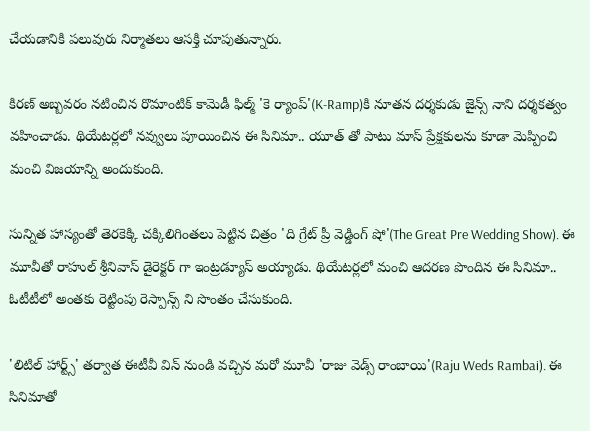చేయడానికి పలువురు నిర్మాతలు ఆసక్తి చూపుతున్నారు.

కిరణ్ అబ్బవరం నటించిన రొమాంటిక్ కామెడీ ఫిల్మ్ 'కె ర్యాంప్'(K-Ramp)కి నూతన దర్శకుడు జైన్స్ నాని దర్శకత్వం వహించాడు. థియేటర్లలో నవ్వులు పూయించిన ఈ సినిమా.. యూత్ తో పాటు మాస్ ప్రేక్షకులను కూడా మెప్పించి మంచి విజయాన్ని అందుకుంది.

సున్నిత హాస్యంతో తెరకెక్కి చక్కిలిగింతలు పెట్టిన చిత్రం 'ది గ్రేట్ ప్రీ వెడ్డింగ్ షో'(The Great Pre Wedding Show). ఈ మూవీతో రాహుల్ శ్రీనివాస్ డైరెక్టర్ గా ఇంట్రడ్యూస్ అయ్యాడు. థియేటర్లలో మంచి ఆదరణ పొందిన ఈ సినిమా.. ఓటీటీలో అంతకు రెట్టింపు రెస్పాన్స్ ని సొంతం చేసుకుంది.

'లిటిల్ హార్ట్స్' తర్వాత ఈటీవీ విన్ నుండి వచ్చిన మరో మూవీ 'రాజు వెడ్స్ రాంబాయి'(Raju Weds Rambai). ఈ సినిమాతో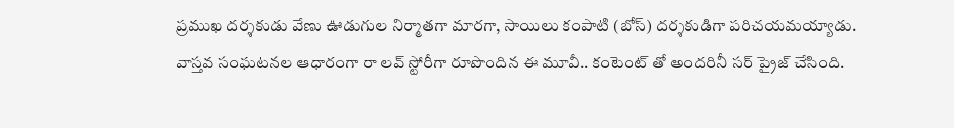ప్రముఖ దర్శకుడు వేణు ఊడుగుల నిర్మాతగా మారగా, సాయిలు కంపాటి (బోస్) దర్శకుడిగా పరిచయమయ్యాడు. వాస్తవ సంఘటనల ఆధారంగా రా లవ్ స్టోరీగా రూపొందిన ఈ మూవీ.. కంటెంట్ తో అందరినీ సర్ ప్రైజ్ చేసింది.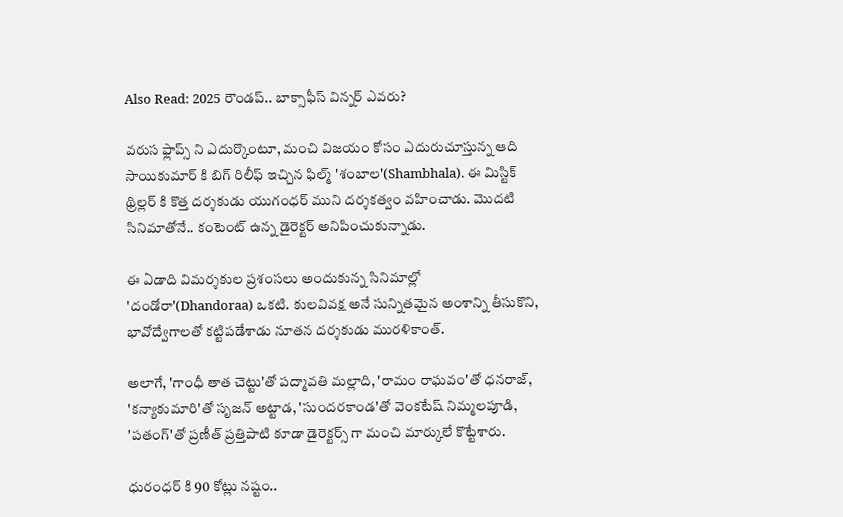Also Read: 2025 రౌండప్.. బాక్సాఫీస్ విన్నర్ ఎవరు?

వరుస ఫ్లాప్స్ ని ఎదుర్కొంటూ, మంచి విజయం కోసం ఎదురుచూస్తున్న ఆది సాయికుమార్ కి బిగ్ రిలీఫ్ ఇచ్చిన ఫిల్మ్ 'శంబాల'(Shambhala). ఈ మిస్టిక్ థ్రిల్లర్ కి కొత్త దర్శకుడు యుగంధర్ ముని దర్శకత్వం వహించాడు. మొదటి సినిమాతోనే.. కంటెంట్ ఉన్న డైరెక్టర్ అనిపించుకున్నాడు.

ఈ ఏడాది విమర్శకుల ప్రశంసలు అందుకున్న సినిమాల్లో 'దండోరా'(Dhandoraa) ఒకటి. కుల‌వివ‌క్ష అనే సున్నితమైన అంశాన్ని తీసుకొని, భావోద్వేగాలతో కట్టిపడేశాడు నూతన దర్శకుడు మురళికాంత్.

అలాగే, 'గాంధీ తాత చెట్టు'తో పద్మావతి మల్లాది, 'రామం రాఘవం'తో ధనరాజ్, 'కన్యాకుమారి'తో సృజన్ అట్టాడ, 'సుందరకాండ'తో వెంకటేష్ నిమ్మలపూడి, 'పతంగ్'తో ప్రణీత్‌ ప్రత్తిపాటి కూడా డైరెక్టర్స్ గా మంచి మార్కులే కొట్టేశారు.

ధురంధర్ కి 90 కోట్లు నష్టం..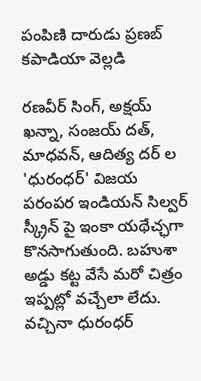పంపిణి దారుడు ప్రణబ్ కపాడియా వెల్లడి

రణవీర్ సింగ్, అక్షయ్ ఖన్నా, సంజయ్ దత్, మాధవన్, ఆదిత్య దర్ ల 'ధురంధర్' విజయ పరంపర ఇండియన్ సిల్వర్ స్క్రీన్ పై ఇంకా యథేచ్ఛగా కొనసాగుతుంది. బహుశా అడ్డు కట్ట వేసే మరో చిత్రం ఇప్పట్లో వచ్చేలా లేదు. వచ్చినా ధురంధర్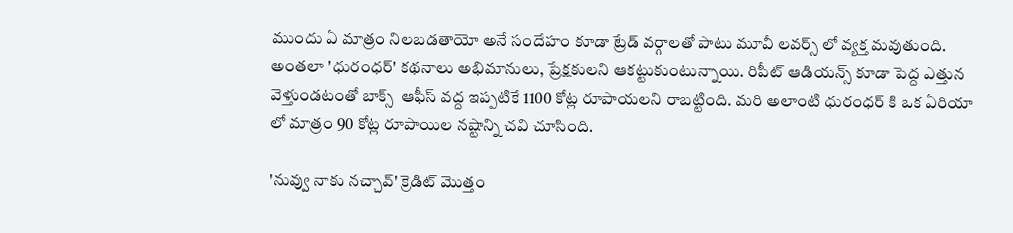ముందు ఏ మాత్రం నిలబడతాయో అనే సందేహం కూడా ట్రేడ్ వర్గాలతో పాటు మూవీ లవర్స్ లో వ్యక్త మవుతుంది. అంతలా 'ధురంధర్' కథనాలు అభిమానులు, ప్రేక్షకులని ఆకట్టుకుంటున్నాయి. రిపీట్ ఆడియన్స్ కూడా పెద్ద ఎత్తున వెళ్తుండటంతో బాక్స్  ఆఫీస్ వద్ద ఇప్పటికే 1100 కోట్ల రూపాయలని రాబట్టింది. మరి అలాంటి ధురంధర్ కి ఒక ఏరియా లో మాత్రం 90 కోట్ల రూపాయిల నష్టాన్ని చవి చూసింది.

'నువ్వు నాకు నచ్చావ్' క్రెడిట్ మొత్తం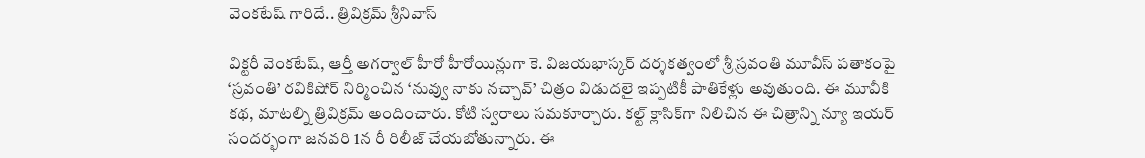వెంకటేష్ గారిదే.. త్రివిక్రమ్ శ్రీనివాస్

విక్టరీ వెంకటేష్, ఆర్తీ అగర్వాల్ హీరో హీరోయిన్లుగా కె. విజయభాస్కర్ దర్శకత్వంలో శ్రీ స్రవంతి మూవీస్ పతాకంపై ‘స్రవంతి’ రవికిషోర్ నిర్మించిన ‘నువ్వు నాకు నచ్చావ్’ చిత్రం విడుదలై ఇప్పటికీ పాతికేళ్లు అవుతుంది. ఈ మూవీకి కథ, మాటల్ని త్రివిక్రమ్ అందించారు. కోటి స్వరాలు సమకూర్చారు. కల్ట్ క్లాసిక్‌గా నిలిచిన ఈ చిత్రాన్ని న్యూ ఇయర్ సందర్భంగా జనవరి 1న రీ రిలీజ్ చేయబోతున్నారు. ఈ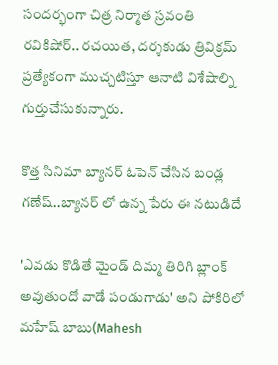సందర్భంగా చిత్ర నిర్మాత స్రవంతి రవికిషోర్.. రచయిత, దర్శకుడు త్రివిక్రమ్ ప్రత్యేకంగా ముచ్చటిస్తూ ఆనాటి విశేషాల్ని గుర్తుచేసుకున్నారు.

కొత్త సినిమా బ్యానర్ ఓపెన్ చేసిన బండ్ల గణేష్..బ్యానర్ లో ఉన్న పేరు ఈ నటుడిదే

'ఎవడు కొడితే మైండ్ దిమ్మ తిరిగి బ్లాంక్ అవుతుందో వాడే పండుగాడు' అని పోకిరిలో మహేష్ బాబు(Mahesh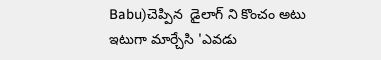Babu)చెప్పిన  డైలాగ్ ని కొంచం అటు ఇటుగా మార్చేసి 'ఎవడు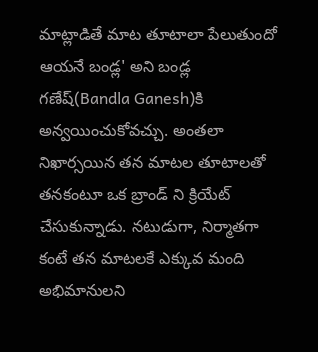మాట్లాడితే మాట తూటాలా పేలుతుందో ఆయనే బండ్ల' అని బండ్ల గణేష్(Bandla Ganesh)కి అన్వయించుకోవచ్చు. అంతలా నిఖార్సయిన తన మాటల తూటాలతో తనకంటూ ఒక బ్రాండ్ ని క్రియేట్ చేసుకున్నాడు. నటుడుగా, నిర్మాతగా కంటే తన మాటలకే ఎక్కువ మంది అభిమానులని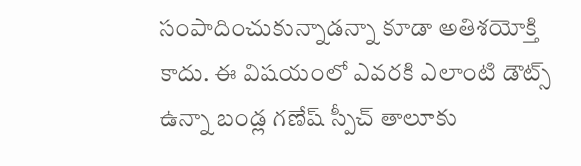సంపాదించుకున్నాడన్నా కూడా అతిశయోక్తి కాదు. ఈ విషయంలో ఎవరకి ఎలాంటి డౌట్స్ ఉన్నా బండ్ల గణేష్ స్పీచ్ తాలూకు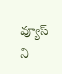వ్యూస్ ని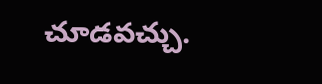చూడవచ్చు.